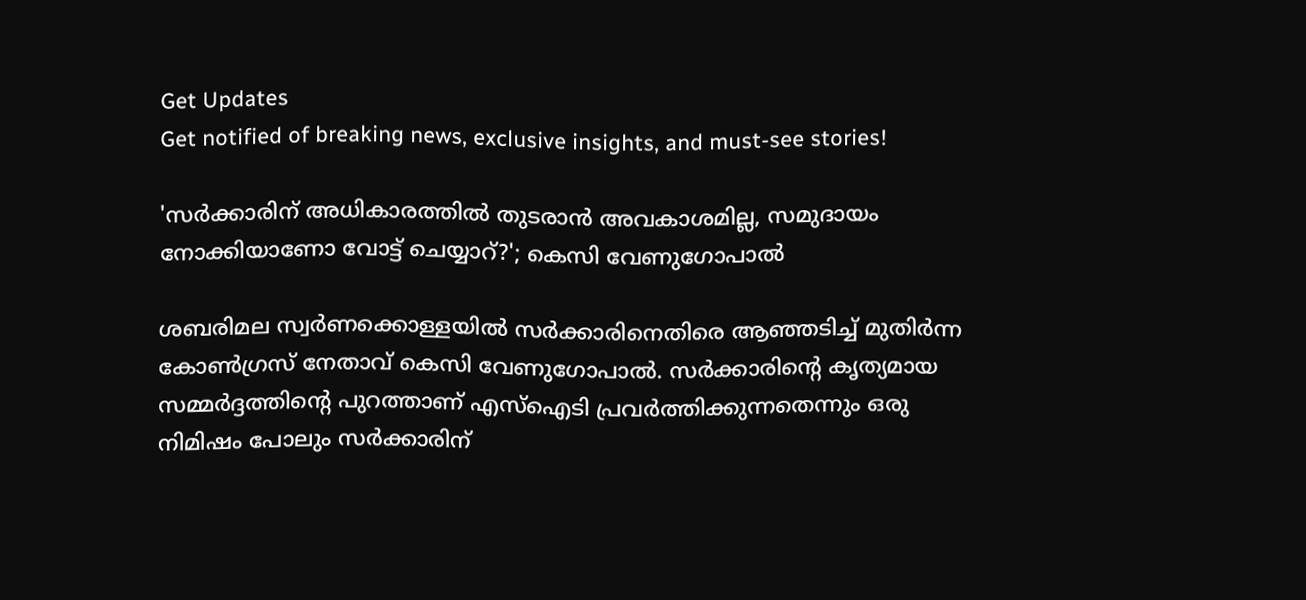Get Updates
Get notified of breaking news, exclusive insights, and must-see stories!

'സർക്കാരിന് അധികാരത്തിൽ തുടരാൻ അവകാശമില്ല, സമുദായം നോക്കിയാണോ വോട്ട് ചെയ്യാറ്?'; കെസി വേണുഗോപാൽ

ശബരിമല സ്വർണക്കൊള്ളയിൽ സർക്കാരിനെതിരെ ആഞ്ഞടിച്ച് മുതിർന്ന കോൺഗ്രസ് നേതാവ് കെസി വേണുഗോപാൽ. സർക്കാരിന്റെ കൃത്യമായ സമ്മർദ്ദത്തിന്റെ പുറത്താണ് എസ്ഐടി പ്രവർത്തിക്കുന്നതെന്നും ഒരു നിമിഷം പോലും സർക്കാരിന്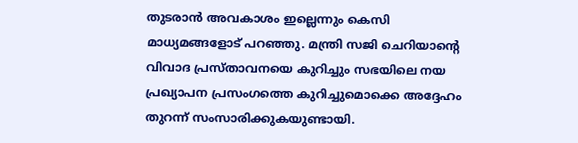തുടരാൻ അവകാശം ഇല്ലെന്നും കെസി മാധ്യമങ്ങളോട് പറഞ്ഞു. മന്ത്രി സജി ചെറിയാന്റെ വിവാദ പ്രസ്‌താവനയെ കുറിച്ചും സഭയിലെ നയ പ്രഖ്യാപന പ്രസംഗത്തെ കുറിച്ചുമൊക്കെ അദ്ദേഹം തുറന്ന് സംസാരിക്കുകയുണ്ടായി.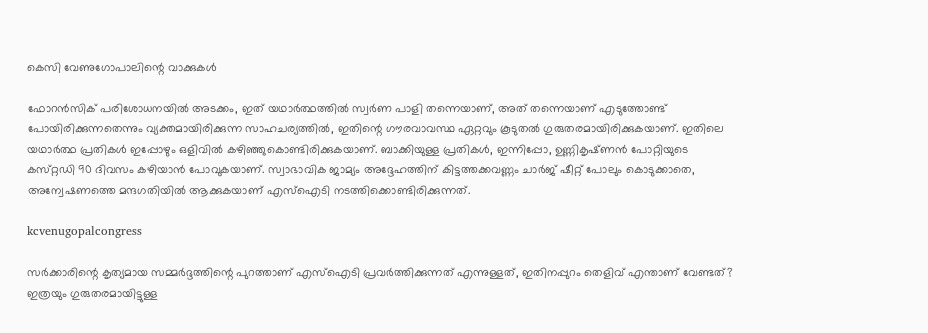കെസി വേണുഗോപാലിന്റെ വാക്കുകൾ

ഫോറൻസിക് പരിശോധനയിൽ അടക്കം, ഇത് യഥാർത്ഥത്തിൽ സ്വർണ പാളി തന്നെയാണ്, അത് തന്നെയാണ് എടുത്തോണ്ട് പോയിരിക്കുന്നതെന്നും വ്യക്തമായിരിക്കുന്ന സാഹചര്യത്തിൽ, ഇതിന്റെ ഗൗരവാവസ്ഥ ഏറ്റവും കൂടുതൽ ഗുരുതരമായിരിക്കുകയാണ്. ഇതിലെ യഥാർത്ഥ പ്രതികൾ ഇപ്പോഴും ഒളിവിൽ കഴിഞ്ഞുകൊണ്ടിരിക്കുകയാണ്. ബാക്കിയുള്ള പ്രതികൾ, ഇന്നിപ്പോ, ഉണ്ണികൃഷ്‌ണൻ പോറ്റിയുടെ കസ്‌റ്റഡി 90 ദിവസം കഴിയാൻ പോവുകയാണ്. സ്വാഭാവിക ജാമ്യം അദ്ദേഹത്തിന് കിട്ടത്തക്കവണ്ണം ചാർജ് ഷീറ്റ് പോലും കൊടുക്കാതെ, അന്വേഷണത്തെ മന്ദഗതിയിൽ ആക്കുകയാണ് എസ്ഐടി നടത്തിക്കൊണ്ടിരിക്കുന്നത്.

kcvenugopalcongress

സർക്കാരിന്റെ കൃത്യമായ സമ്മർദ്ദത്തിന്റെ പുറത്താണ് എസ്ഐടി പ്രവർത്തിക്കുന്നത് എന്നുള്ളത്, ഇതിനപ്പുറം തെളിവ് എന്താണ് വേണ്ടത്? ഇത്രയും ഗുരുതരമായിട്ടുള്ള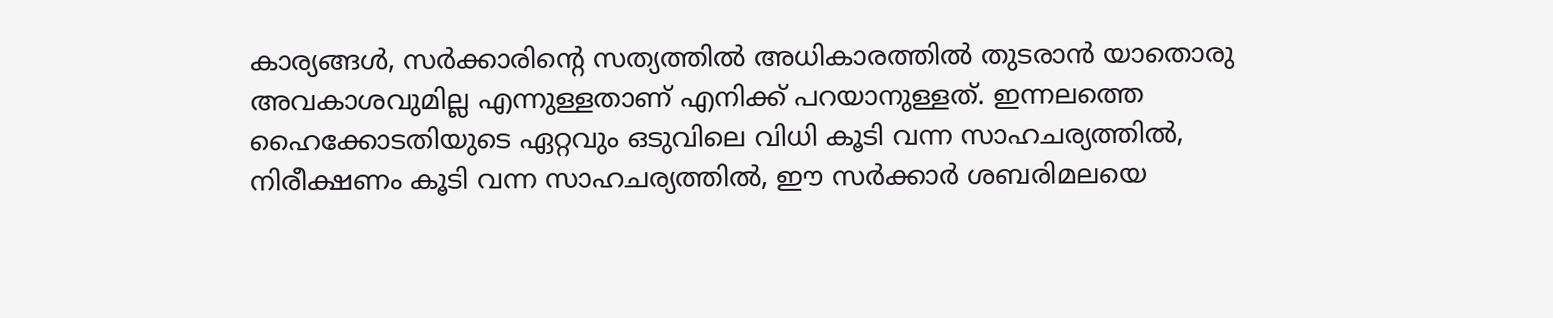കാര്യങ്ങൾ, സർക്കാരിന്റെ സത്യത്തിൽ അധികാരത്തിൽ തുടരാൻ യാതൊരു അവകാശവുമില്ല എന്നുള്ളതാണ് എനിക്ക് പറയാനുള്ളത്. ഇന്നലത്തെ ഹൈക്കോടതിയുടെ ഏറ്റവും ഒടുവിലെ വിധി കൂടി വന്ന സാഹചര്യത്തിൽ, നിരീക്ഷണം കൂടി വന്ന സാഹചര്യത്തിൽ, ഈ സർക്കാർ ശബരിമലയെ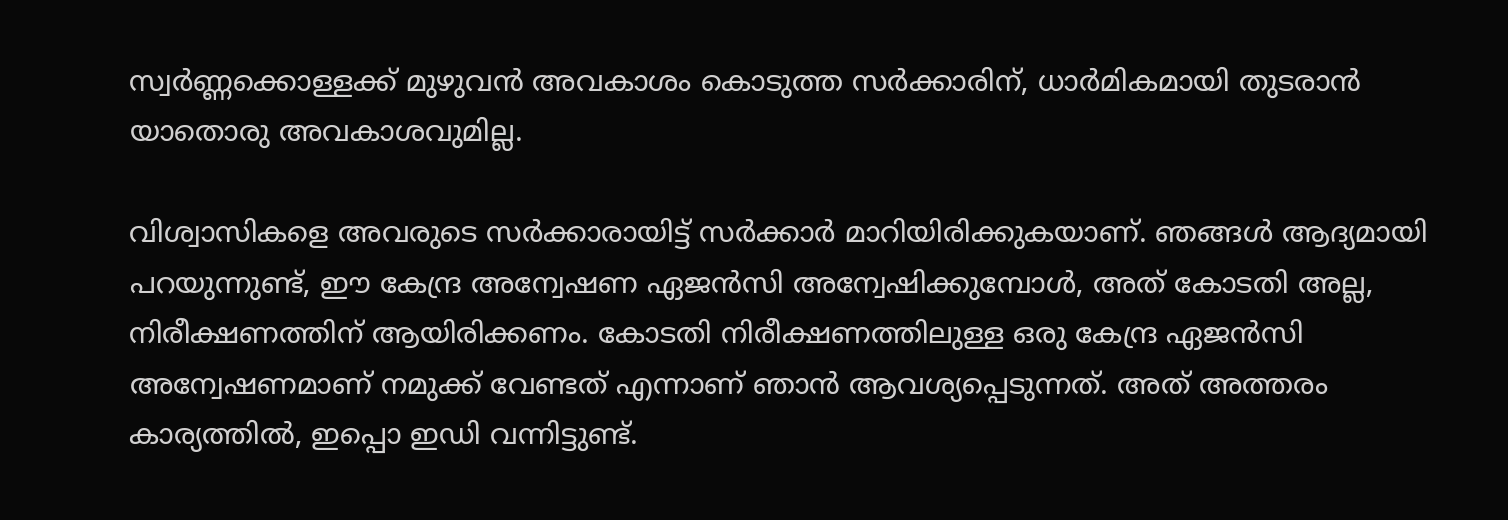സ്വർണ്ണക്കൊള്ളക്ക് മുഴുവൻ അവകാശം കൊടുത്ത സർക്കാരിന്, ധാർമികമായി തുടരാൻ യാതൊരു അവകാശവുമില്ല.

വിശ്വാസികളെ അവരുടെ സർക്കാരായിട്ട് സർക്കാർ മാറിയിരിക്കുകയാണ്. ഞങ്ങൾ ആദ്യമായി പറയുന്നുണ്ട്, ഈ കേന്ദ്ര അന്വേഷണ ഏജൻസി അന്വേഷിക്കുമ്പോൾ, അത് കോടതി അല്ല, നിരീക്ഷണത്തിന് ആയിരിക്കണം. കോടതി നിരീക്ഷണത്തിലുള്ള ഒരു കേന്ദ്ര ഏജൻസി അന്വേഷണമാണ് നമുക്ക് വേണ്ടത് എന്നാണ് ഞാൻ ആവശ്യപ്പെടുന്നത്. അത് അത്തരം കാര്യത്തിൽ, ഇപ്പൊ ഇഡി വന്നിട്ടുണ്ട്.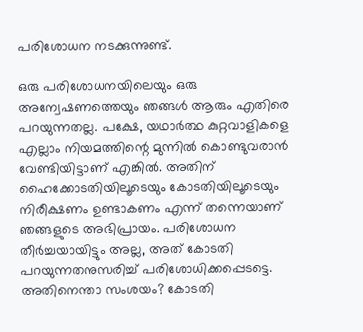പരിശോധന നടക്കുന്നുണ്ട്.

ഒരു പരിശോധനയിലെയും ഒരു അന്വേഷണത്തെയും ഞങ്ങൾ ആരും എതിരെ പറയുന്നതല്ല. പക്ഷേ, യഥാർത്ഥ കുറ്റവാളികളെ എല്ലാം നിയമത്തിന്റെ മുന്നിൽ കൊണ്ടുവരാൻ വേണ്ടിയിട്ടാണ് എങ്കിൽ. അതിന് ഹൈക്കോടതിയിലൂടെയും കോടതിയിലൂടെയും നിരീക്ഷണം ഉണ്ടാകണം എന്ന് തന്നെയാണ് ഞങ്ങളുടെ അഭിപ്രായം. പരിശോധന തീർച്ചയായിട്ടും അല്ല, അത് കോടതി പറയുന്നതനുസരിച്ച് പരിശോധിക്കപ്പെടട്ടെ. അതിനെന്താ സംശയം? കോടതി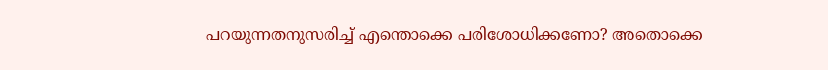പറയുന്നതനുസരിച്ച് എന്തൊക്കെ പരിശോധിക്കണോ? അതൊക്കെ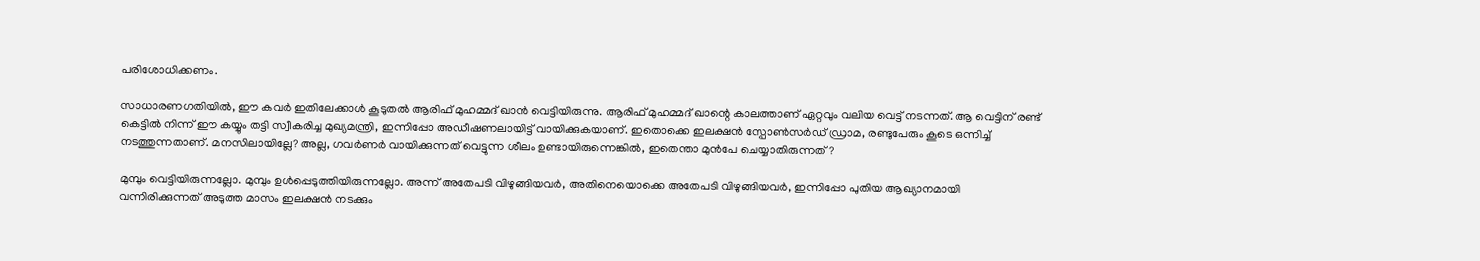പരിശോധിക്കണം.

സാധാരണഗതിയിൽ, ഈ കവർ ഇതിലേക്കാൾ കൂടുതൽ ആരിഫ് മുഹമ്മദ് ഖാൻ വെട്ടിയിരുന്നു. ആരിഫ് മുഹമ്മദ് ഖാന്റെ കാലത്താണ് ഏറ്റവും വലിയ വെട്ട് നടന്നത്. ആ വെട്ടിന് രണ്ട് കെട്ടിൽ നിന്ന് ഈ കയ്യും തട്ടി സ്വീകരിച്ച മുഖ്യമന്ത്രി, ഇന്നിപ്പോ അഡീഷണലായിട്ട് വായിക്കുകയാണ്. ഇതൊക്കെ ഇലക്ഷൻ സ്പോൺസർഡ് ഡ്രാമ, രണ്ടുപേരും കൂടെ ഒന്നിച്ച് നടത്തുന്നതാണ്. മനസിലായില്ലേ? അല്ല, ഗവർണർ വായിക്കുന്നത് വെട്ടുന്ന ശീലം ഉണ്ടായിരുന്നെങ്കിൽ, ഇതെന്താ മുൻപേ ചെയ്യാതിരുന്നത്?

മുമ്പും വെട്ടിയിരുന്നല്ലോ. മുമ്പും ഉൾപ്പെടുത്തിയിരുന്നല്ലോ. അന്ന് അതേപടി വിഴുങ്ങിയവർ, അതിനെയൊക്കെ അതേപടി വിഴുങ്ങിയവർ, ഇന്നിപ്പോ പുതിയ ആഖ്യാനമായി വന്നിരിക്കുന്നത് അടുത്ത മാസം ഇലക്ഷൻ നടക്കും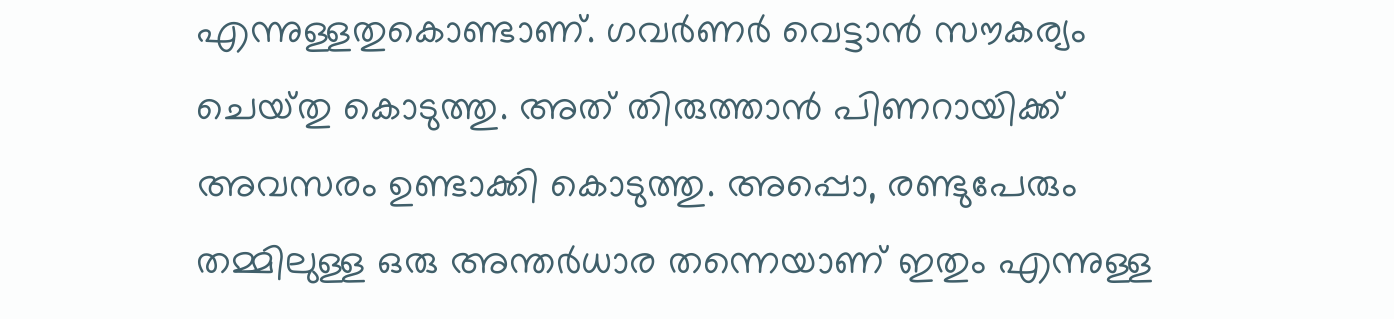എന്നുള്ളതുകൊണ്ടാണ്. ഗവർണർ വെട്ടാൻ സൗകര്യം ചെയ്‌തു കൊടുത്തു. അത് തിരുത്താൻ പിണറായിക്ക് അവസരം ഉണ്ടാക്കി കൊടുത്തു. അപ്പൊ, രണ്ടുപേരും തമ്മിലുള്ള ഒരു അന്തർധാര തന്നെയാണ് ഇതും എന്നുള്ള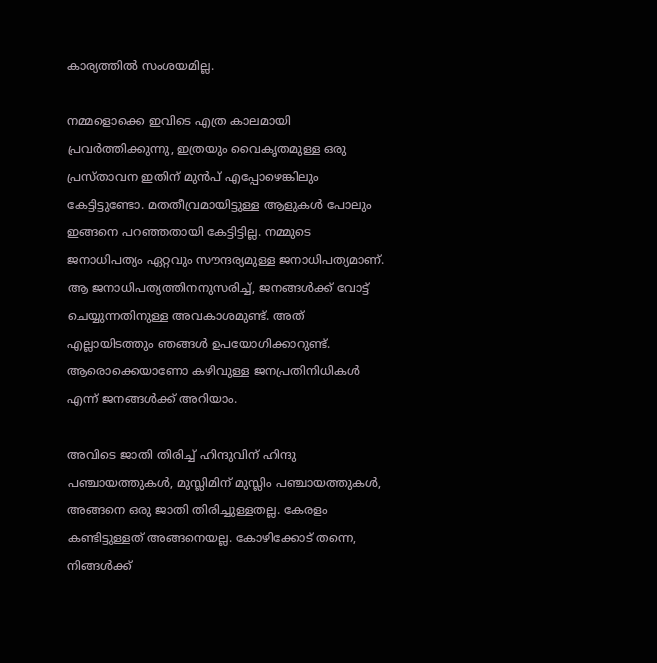കാര്യത്തിൽ സംശയമില്ല.

നമ്മളൊക്കെ ഇവിടെ എത്ര കാലമായി പ്രവർത്തിക്കുന്നു, ഇത്രയും വൈകൃതമുള്ള ഒരു പ്രസ്‌താവന ഇതിന് മുൻപ് എപ്പോഴെങ്കിലും കേട്ടിട്ടുണ്ടോ. മതതീവ്രമായിട്ടുള്ള ആളുകൾ പോലും ഇങ്ങനെ പറഞ്ഞതായി കേട്ടിട്ടില്ല. നമ്മുടെ ജനാധിപത്യം ഏറ്റവും സൗന്ദര്യമുള്ള ജനാധിപത്യമാണ്. ആ ജനാധിപത്യത്തിനനുസരിച്ച്, ജനങ്ങൾക്ക് വോട്ട് ചെയ്യുന്നതിനുള്ള അവകാശമുണ്ട്. അത് എല്ലായിടത്തും ഞങ്ങൾ ഉപയോഗിക്കാറുണ്ട്. ആരൊക്കെയാണോ കഴിവുള്ള ജനപ്രതിനിധികൾ എന്ന് ജനങ്ങൾക്ക് അറിയാം.

അവിടെ ജാതി തിരിച്ച് ഹിന്ദുവിന് ഹിന്ദു പഞ്ചായത്തുകൾ, മുസ്ലിമിന് മുസ്ലിം പഞ്ചായത്തുകൾ, അങ്ങനെ ഒരു ജാതി തിരിച്ചുള്ളതല്ല. കേരളം കണ്ടിട്ടുള്ളത് അങ്ങനെയല്ല. കോഴിക്കോട് തന്നെ, നിങ്ങൾക്ക്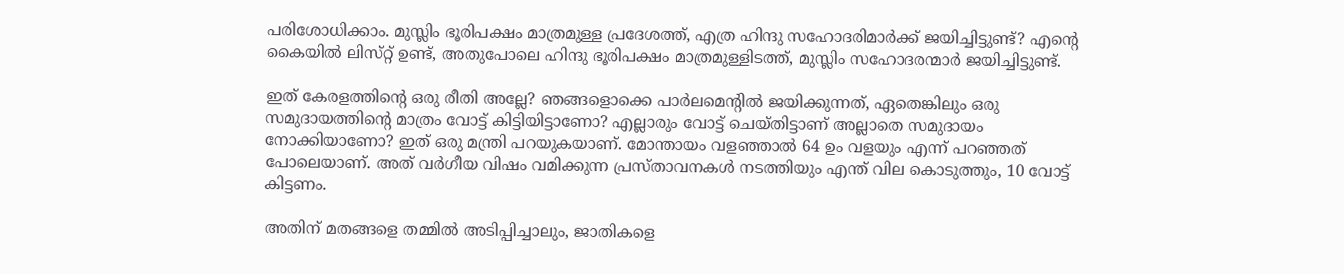പരിശോധിക്കാം. മുസ്ലിം ഭൂരിപക്ഷം മാത്രമുള്ള പ്രദേശത്ത്, എത്ര ഹിന്ദു സഹോദരിമാർക്ക് ജയിച്ചിട്ടുണ്ട്? എന്റെ കൈയിൽ ലിസ്‌റ്റ് ഉണ്ട്, അതുപോലെ ഹിന്ദു ഭൂരിപക്ഷം മാത്രമുള്ളിടത്ത്, മുസ്ലിം സഹോദരന്മാർ ജയിച്ചിട്ടുണ്ട്.

ഇത് കേരളത്തിന്റെ ഒരു രീതി അല്ലേ? ഞങ്ങളൊക്കെ പാർലമെന്റിൽ ജയിക്കുന്നത്, ഏതെങ്കിലും ഒരു സമുദായത്തിന്റെ മാത്രം വോട്ട് കിട്ടിയിട്ടാണോ? എല്ലാരും വോട്ട് ചെയ്‌തിട്ടാണ് അല്ലാതെ സമുദായം നോക്കിയാണോ? ഇത് ഒരു മന്ത്രി പറയുകയാണ്. മോന്തായം വളഞ്ഞാൽ 64 ഉം വളയും എന്ന് പറഞ്ഞത് പോലെയാണ്. അത് വർഗീയ വിഷം വമിക്കുന്ന പ്രസ്‌താവനകൾ നടത്തിയും എന്ത് വില കൊടുത്തും, 10 വോട്ട് കിട്ടണം.

അതിന് മതങ്ങളെ തമ്മിൽ അടിപ്പിച്ചാലും, ജാതികളെ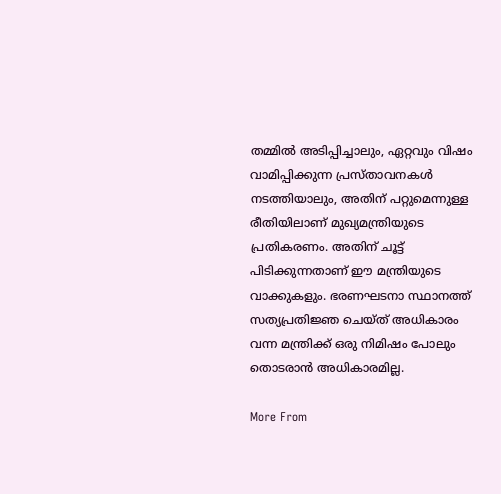തമ്മിൽ അടിപ്പിച്ചാലും, ഏറ്റവും വിഷം വാമിപ്പിക്കുന്ന പ്രസ്‌താവനകൾ നടത്തിയാലും, അതിന് പറ്റുമെന്നുള്ള രീതിയിലാണ് മുഖ്യമന്ത്രിയുടെ പ്രതികരണം. അതിന് ചൂട്ട് പിടിക്കുന്നതാണ് ഈ മന്ത്രിയുടെ വാക്കുകളും. ഭരണഘടനാ സ്ഥാനത്ത് സത്യപ്രതിജ്ഞ ചെയ്‌ത്‌ അധികാരം വന്ന മന്ത്രിക്ക് ഒരു നിമിഷം പോലും തൊടരാൻ അധികാരമില്ല.

More From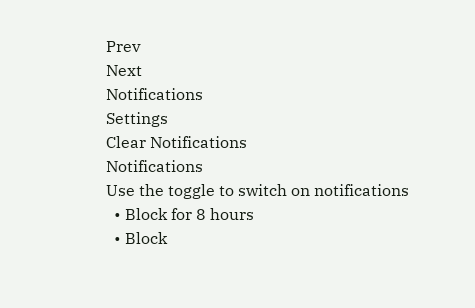Prev
Next
Notifications
Settings
Clear Notifications
Notifications
Use the toggle to switch on notifications
  • Block for 8 hours
  • Block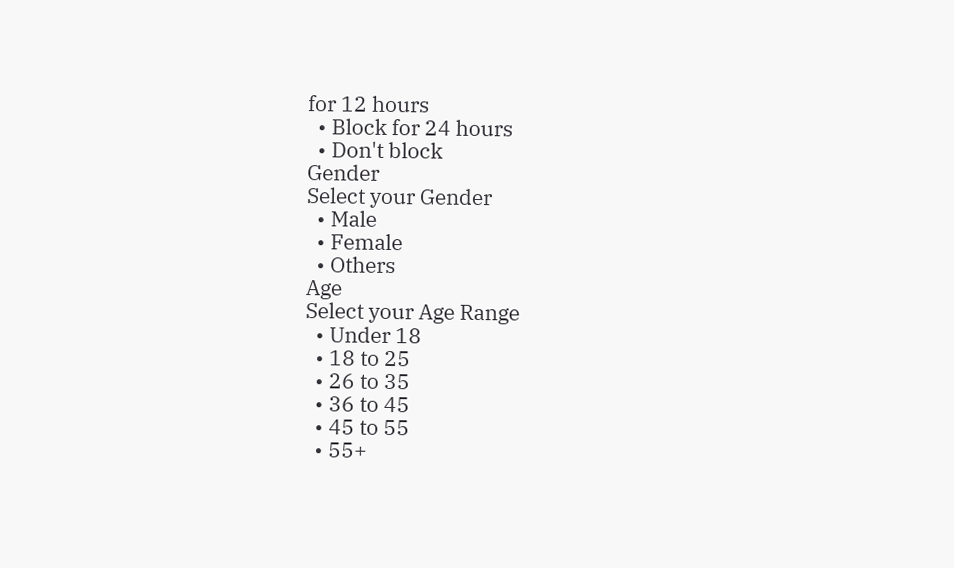for 12 hours
  • Block for 24 hours
  • Don't block
Gender
Select your Gender
  • Male
  • Female
  • Others
Age
Select your Age Range
  • Under 18
  • 18 to 25
  • 26 to 35
  • 36 to 45
  • 45 to 55
  • 55+